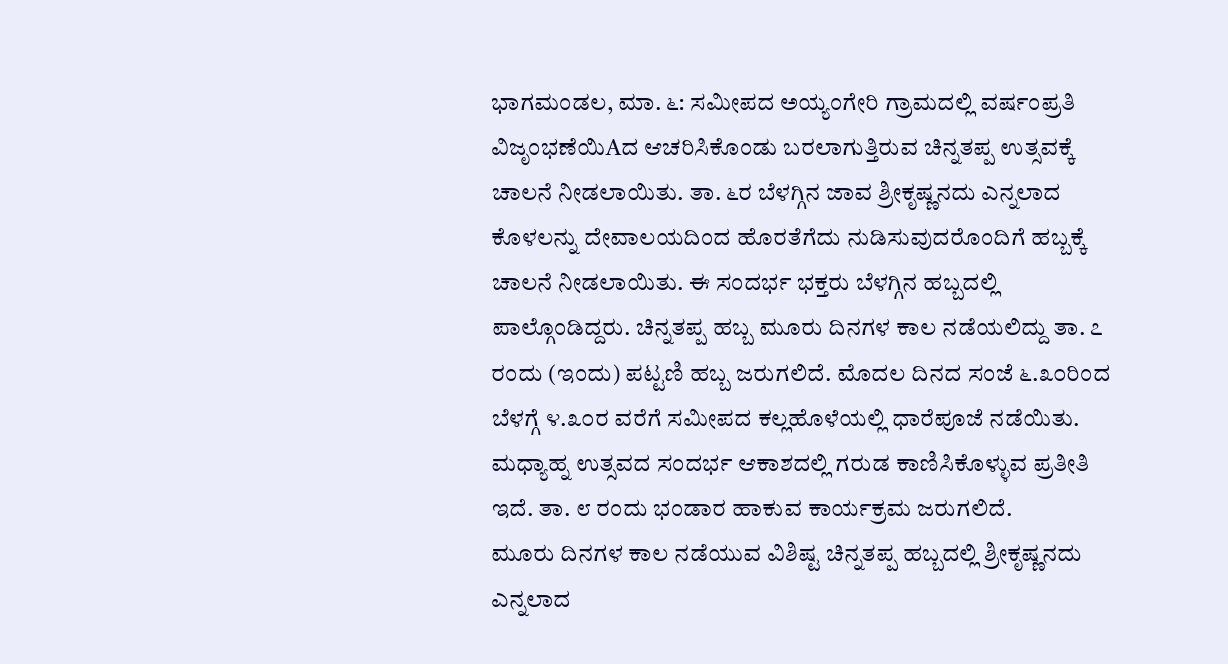ಭಾಗಮಂಡಲ, ಮಾ. ೬: ಸಮೀಪದ ಅಯ್ಯಂಗೇರಿ ಗ್ರಾಮದಲ್ಲಿ ವರ್ಷಂಪ್ರತಿ ವಿಜೃಂಭಣೆಯಿAದ ಆಚರಿಸಿಕೊಂಡು ಬರಲಾಗುತ್ತಿರುವ ಚಿನ್ನತಪ್ಪ ಉತ್ಸವಕ್ಕೆ ಚಾಲನೆ ನೀಡಲಾಯಿತು. ತಾ. ೬ರ ಬೆಳಗ್ಗಿನ ಜಾವ ಶ್ರೀಕೃಷ್ಣನದು ಎನ್ನಲಾದ ಕೊಳಲನ್ನು ದೇವಾಲಯದಿಂದ ಹೊರತೆಗೆದು ನುಡಿಸುವುದರೊಂದಿಗೆ ಹಬ್ಬಕ್ಕೆ ಚಾಲನೆ ನೀಡಲಾಯಿತು. ಈ ಸಂದರ್ಭ ಭಕ್ತರು ಬೆಳಗ್ಗಿನ ಹಬ್ಬದಲ್ಲಿ ಪಾಲ್ಗೊಂಡಿದ್ದರು. ಚಿನ್ನತಪ್ಪ ಹಬ್ಬ ಮೂರು ದಿನಗಳ ಕಾಲ ನಡೆಯಲಿದ್ದು ತಾ. ೭ ರಂದು (ಇಂದು) ಪಟ್ಟಣಿ ಹಬ್ಬ ಜರುಗಲಿದೆ. ಮೊದಲ ದಿನದ ಸಂಜೆ ೬.೩೦ರಿಂದ ಬೆಳಗ್ಗೆ ೪.೩೦ರ ವರೆಗೆ ಸಮೀಪದ ಕಲ್ಲಹೊಳೆಯಲ್ಲಿ ಧಾರೆಪೂಜೆ ನಡೆಯಿತು. ಮಧ್ಯಾಹ್ನ ಉತ್ಸವದ ಸಂದರ್ಭ ಆಕಾಶದಲ್ಲಿ ಗರುಡ ಕಾಣಿಸಿಕೊಳ್ಳುವ ಪ್ರತೀತಿ ಇದೆ. ತಾ. ೮ ರಂದು ಭಂಡಾರ ಹಾಕುವ ಕಾರ್ಯಕ್ರಮ ಜರುಗಲಿದೆ.
ಮೂರು ದಿನಗಳ ಕಾಲ ನಡೆಯುವ ವಿಶಿಷ್ಟ ಚಿನ್ನತಪ್ಪ ಹಬ್ಬದಲ್ಲಿ ಶ್ರೀಕೃಷ್ಣನದು ಎನ್ನಲಾದ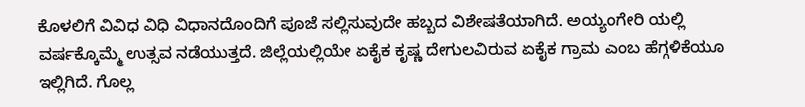ಕೊಳಲಿಗೆ ವಿವಿಧ ವಿಧಿ ವಿಧಾನದೊಂದಿಗೆ ಪೂಜೆ ಸಲ್ಲಿಸುವುದೇ ಹಬ್ಬದ ವಿಶೇಷತೆಯಾಗಿದೆ. ಅಯ್ಯಂಗೇರಿ ಯಲ್ಲಿ ವರ್ಷಕ್ಕೊಮ್ಮೆ ಉತ್ಸವ ನಡೆಯುತ್ತದೆ. ಜಿಲ್ಲೆಯಲ್ಲಿಯೇ ಏಕೈಕ ಕೃಷ್ಣ ದೇಗುಲವಿರುವ ಏಕೈಕ ಗ್ರಾಮ ಎಂಬ ಹೆಗ್ಗಳಿಕೆಯೂ ಇಲ್ಲಿಗಿದೆ. ಗೊಲ್ಲ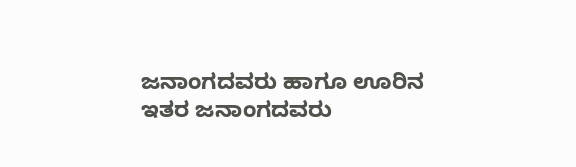ಜನಾಂಗದವರು ಹಾಗೂ ಊರಿನ ಇತರ ಜನಾಂಗದವರು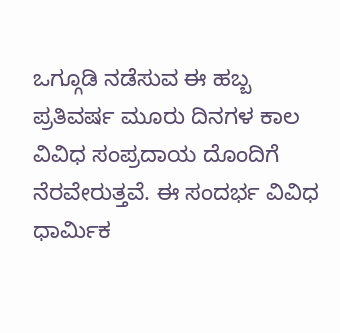ಒಗ್ಗೂಡಿ ನಡೆಸುವ ಈ ಹಬ್ಬ ಪ್ರತಿವರ್ಷ ಮೂರು ದಿನಗಳ ಕಾಲ ವಿವಿಧ ಸಂಪ್ರದಾಯ ದೊಂದಿಗೆ ನೆರವೇರುತ್ತವೆ. ಈ ಸಂದರ್ಭ ವಿವಿಧ ಧಾರ್ಮಿಕ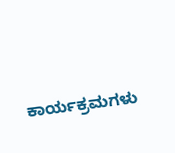ಕಾರ್ಯಕ್ರಮಗಳು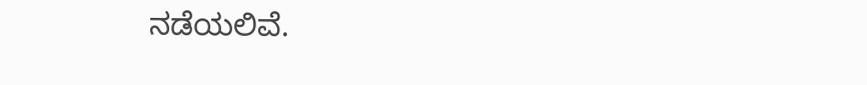ನಡೆಯಲಿವೆ.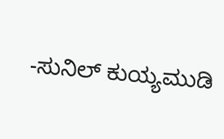-ಸುನಿಲ್ ಕುಯ್ಯಮುಡಿ